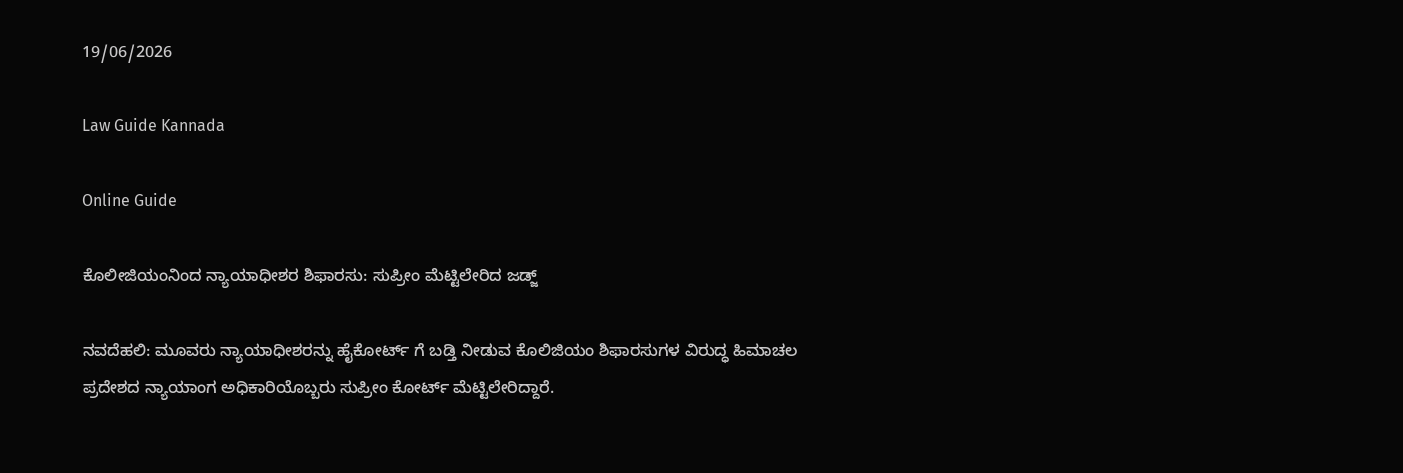19/06/2026

Law Guide Kannada

Online Guide

ಕೊಲೀಜಿಯಂನಿಂದ ನ್ಯಾಯಾಧೀಶರ ಶಿಫಾರಸು: ಸುಪ್ರೀಂ ಮೆಟ್ಟಿಲೇರಿದ ಜಡ್ಜ್

ನವದೆಹಲಿ: ಮೂವರು ನ್ಯಾಯಾಧೀಶರನ್ನು ಹೈಕೋರ್ಟ್ ಗೆ ಬಡ್ತಿ ನೀಡುವ ಕೊಲಿಜಿಯಂ ಶಿಫಾರಸುಗಳ ವಿರುದ್ಧ ಹಿಮಾಚಲ ಪ್ರದೇಶದ ನ್ಯಾಯಾಂಗ ಅಧಿಕಾರಿಯೊಬ್ಬರು ಸುಪ್ರೀಂ ಕೋರ್ಟ್ ಮೆಟ್ಟಿಲೇರಿದ್ದಾರೆ.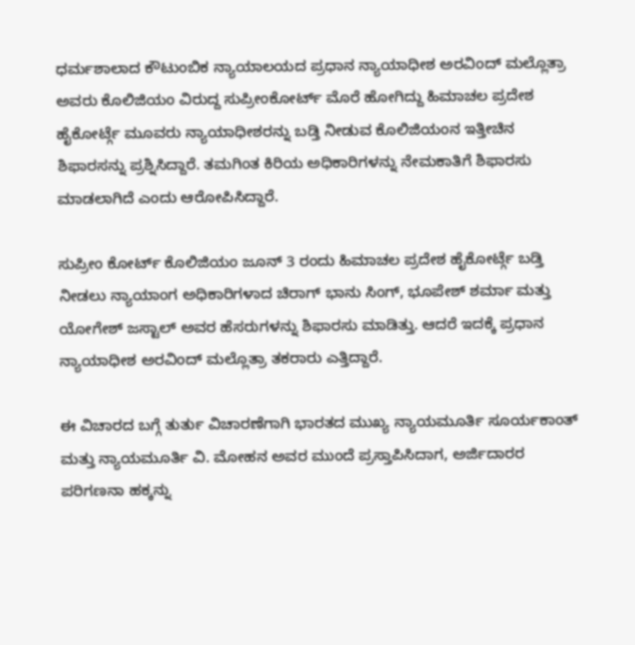ಧರ್ಮಶಾಲಾದ ಕೌಟುಂಬಿಕ ನ್ಯಾಯಾಲಯದ ಪ್ರಧಾನ ನ್ಯಾಯಾಧೀಶ ಅರವಿಂದ್ ಮಲ್ಲೊತ್ರಾ ಅವರು ಕೊಲಿಜಿಯಂ ವಿರುದ್ದ ಸುಪ್ರೀಂಕೋರ್ಟ್ ಮೊರೆ ಹೋಗಿದ್ದು ಹಿಮಾಚಲ ಪ್ರದೇಶ ಹೈಕೋರ್ಟ್ಗೆ ಮೂವರು ನ್ಯಾಯಾಧೀಶರನ್ನು ಬಡ್ತಿ ನೀಡುವ ಕೊಲಿಜಿಯಂನ ಇತ್ತೀಚಿನ ಶಿಫಾರಸನ್ನು ಪ್ರಶ್ನಿಸಿದ್ದಾರೆ. ತಮಗಿಂತ ಕಿರಿಯ ಅಧಿಕಾರಿಗಳನ್ನು ನೇಮಕಾತಿಗೆ ಶಿಫಾರಸು ಮಾಡಲಾಗಿದೆ ಎಂದು ಆರೋಪಿಸಿದ್ದಾರೆ.

ಸುಪ್ರೀಂ ಕೋರ್ಟ್ ಕೊಲಿಜಿಯಂ ಜೂನ್ 3 ರಂದು ಹಿಮಾಚಲ ಪ್ರದೇಶ ಹೈಕೋರ್ಟ್ಗೆ ಬಡ್ತಿ ನೀಡಲು ನ್ಯಾಯಾಂಗ ಅಧಿಕಾರಿಗಳಾದ ಚಿರಾಗ್ ಭಾನು ಸಿಂಗ್, ಭೂಪೇಶ್ ಶರ್ಮಾ ಮತ್ತು ಯೋಗೇಶ್ ಜಸ್ಟಾಲ್ ಅವರ ಹೆಸರುಗಳನ್ನು ಶಿಫಾರಸು ಮಾಡಿತ್ತು. ಆದರೆ ಇದಕ್ಕೆ ಪ್ರಧಾನ ನ್ಯಾಯಾಧೀಶ ಅರವಿಂದ್ ಮಲ್ಲೊತ್ರಾ ತಕರಾರು ಎತ್ತಿದ್ದಾರೆ.

ಈ ವಿಚಾರದ ಬಗ್ಗೆ ತುರ್ತು ವಿಚಾರಣೆಗಾಗಿ ಭಾರತದ ಮುಖ್ಯ ನ್ಯಾಯಮೂರ್ತಿ ಸೂರ್ಯಕಾಂತ್ ಮತ್ತು ನ್ಯಾಯಮೂರ್ತಿ ವಿ. ಮೋಹನ ಅವರ ಮುಂದೆ ಪ್ರಸ್ತಾಪಿಸಿದಾಗ, ಅರ್ಜಿದಾರರ ಪರಿಗಣನಾ ಹಕ್ಕನ್ನು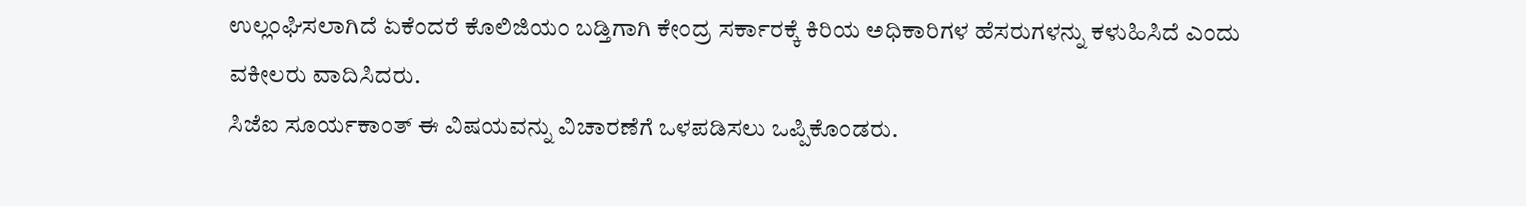ಉಲ್ಲಂಘಿಸಲಾಗಿದೆ ಏಕೆಂದರೆ ಕೊಲಿಜಿಯಂ ಬಡ್ತಿಗಾಗಿ ಕೇಂದ್ರ ಸರ್ಕಾರಕ್ಕೆ ಕಿರಿಯ ಅಧಿಕಾರಿಗಳ ಹೆಸರುಗಳನ್ನು ಕಳುಹಿಸಿದೆ ಎಂದು ವಕೀಲರು ವಾದಿಸಿದರು.
ಸಿಜೆಐ ಸೂರ್ಯಕಾಂತ್ ಈ ವಿಷಯವನ್ನು ವಿಚಾರಣೆಗೆ ಒಳಪಡಿಸಲು ಒಪ್ಪಿಕೊಂಡರು.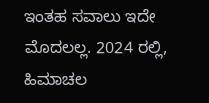ಇಂತಹ ಸವಾಲು ಇದೇ ಮೊದಲಲ್ಲ. 2024 ರಲ್ಲಿ, ಹಿಮಾಚಲ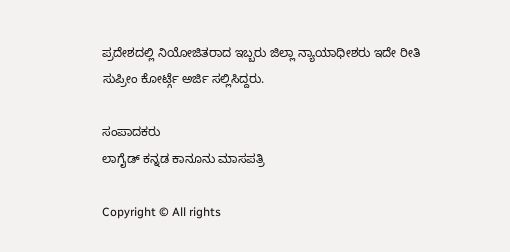ಪ್ರದೇಶದಲ್ಲಿ ನಿಯೋಜಿತರಾದ ಇಬ್ಬರು ಜಿಲ್ಲಾ ನ್ಯಾಯಾಧೀಶರು ಇದೇ ರೀತಿ ಸುಪ್ರೀಂ ಕೋರ್ಟ್ಗೆ ಅರ್ಜಿ ಸಲ್ಲಿಸಿದ್ದರು.

ಸಂಪಾದಕರು
ಲಾಗೈಡ್ ಕನ್ನಡ‌ ಕಾನೂನು ಮಾಸಪತ್ರಿ

Copyright © All rights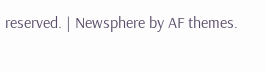reserved. | Newsphere by AF themes.